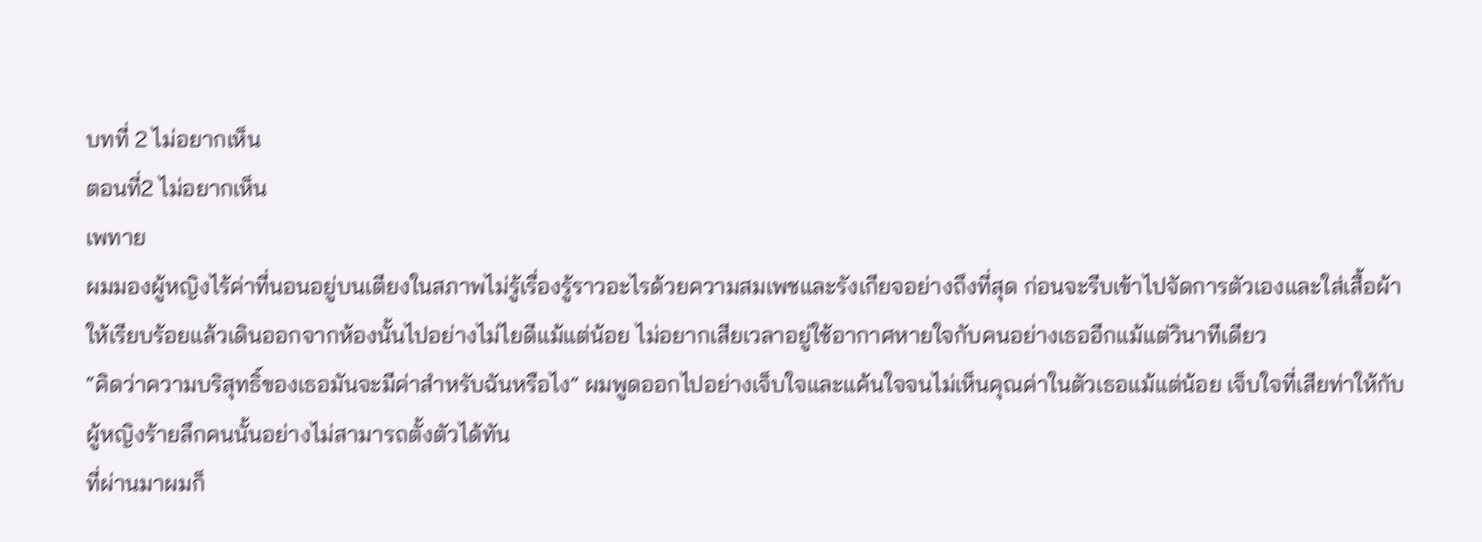บทที่ 2 ไม่อยากเห็น
ตอนที่2 ไม่อยากเห็น
เพทาย
ผมมองผู้หญิงไร้ค่าที่นอนอยู่บนเตียงในสภาพไม่รู้เรื่องรู้ราวอะไรด้วยความสมเพชและรังเกียจอย่างถึงที่สุด ก่อนจะรีบเข้าไปจัดการตัวเองและใส่เสื้อผ้าให้เรียบร้อยแล้วเดินออกจากห้องนั้นไปอย่างไม่ไยดีแม้แต่น้อย ไม่อยากเสียเวลาอยู่ใช้อากาศหายใจกับคนอย่างเธออีกแม้แต่วินาทีเดียว
“คิดว่าความบริสุทธิ์ของเธอมันจะมีค่าสำหรับฉันหรือไง” ผมพูดออกไปอย่างเจ็บใจและแค้นใจจนไม่เห็นคุณค่าในตัวเธอแม้แต่น้อย เจ็บใจที่เสียท่าให้กับผู้หญิงร้ายลึกคนนั้นอย่างไม่สามารถตั้งตัวได้ทัน
ที่ผ่านมาผมก็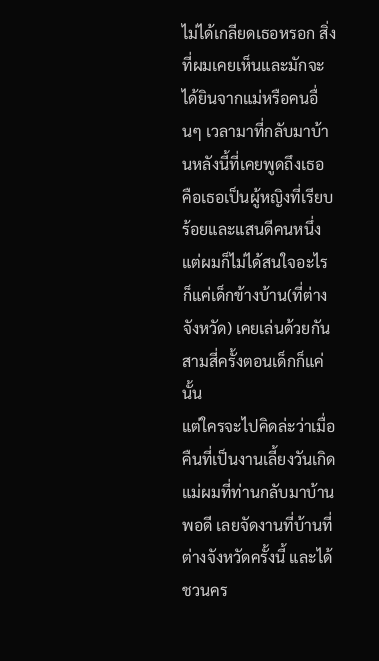ไม่ได้เกลียดเธอหรอก สิ่งที่ผมเคยเห็นและมักจะได้ยินจากแม่หรือคนอื่นๆ เวลามาที่กลับมาบ้านหลังนี้ที่เคยพูดถึงเธอ คือเธอเป็นผู้หญิงที่เรียบร้อยและแสนดีคนหนึ่ง แต่ผมก็ไม่ได้สนใจอะไร ก็แค่เด็กข้างบ้าน(ที่ต่างจังหวัด) เคยเล่นด้วยกันสามสี่ครั้งตอนเด็กก็แค่นั้น
แต่ใครจะไปคิดล่ะว่าเมื่อคืนที่เป็นงานเลี้ยงวันเกิดแม่ผมที่ท่านกลับมาบ้านพอดี เลยจัดงานที่บ้านที่ต่างจังหวัดครั้งนี้ และได้ชวนคร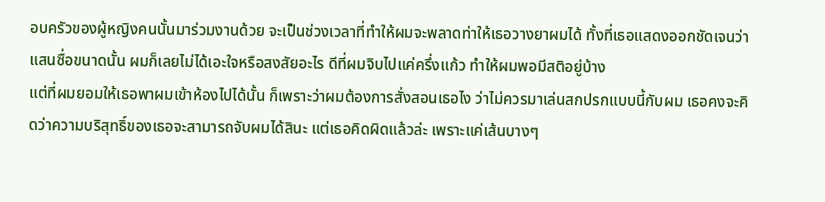อบครัวของผู้หญิงคนนั้นมาร่วมงานด้วย จะเป็นช่วงเวลาที่ทำให้ผมจะพลาดท่าให้เธอวางยาผมได้ ทั้งที่เธอแสดงออกชัดเจนว่าแสนซื่อขนาดนั้น ผมก็เลยไม่ได้เอะใจหรือสงสัยอะไร ดีที่ผมจิบไปแค่ครึ่งแก้ว ทำให้ผมพอมีสติอยู่บ้าง
แต่ที่ผมยอมให้เธอพาผมเข้าห้องไปได้นั้น ก็เพราะว่าผมต้องการสั่งสอนเธอไง ว่าไม่ควรมาเล่นสกปรกแบบนี้กับผม เธอคงจะคิดว่าความบริสุทธิ์ของเธอจะสามารถจับผมได้สินะ แต่เธอคิดผิดแล้วล่ะ เพราะแค่เส้นบางๆ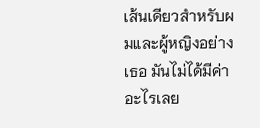เส้นเดียวสำหรับผมและผู้หญิงอย่างเธอ มันไม่ได้มีค่าอะไรเลย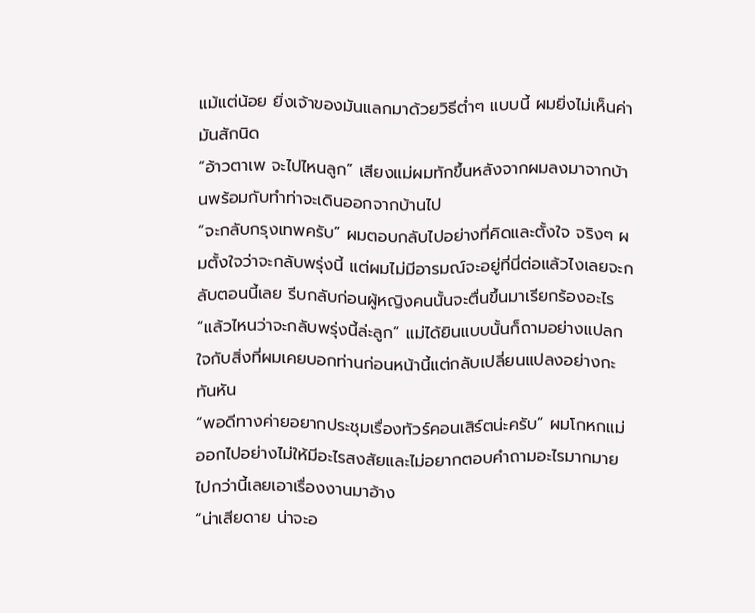แม้แต่น้อย ยิ่งเจ้าของมันแลกมาด้วยวิธีต่ำๆ แบบนี้ ผมยิ่งไม่เห็นค่ามันสักนิด
“อ้าวตาเพ จะไปไหนลูก” เสียงแม่ผมทักขึ้นหลังจากผมลงมาจากบ้านพร้อมกับทำท่าจะเดินออกจากบ้านไป
“จะกลับกรุงเทพครับ” ผมตอบกลับไปอย่างที่คิดและตั้งใจ จริงๆ ผมตั้งใจว่าจะกลับพรุ่งนี้ แต่ผมไม่มีอารมณ์จะอยู่ที่นี่ต่อแล้วไงเลยจะกลับตอนนี้เลย รีบกลับก่อนผู้หญิงคนนั้นจะตื่นขึ้นมาเรียกร้องอะไร
“แล้วไหนว่าจะกลับพรุ่งนี้ล่ะลูก” แม่ได้ยินแบบนั้นก็ถามอย่างแปลกใจกับสิ่งที่ผมเคยบอกท่านก่อนหน้านี้แต่กลับเปลี่ยนแปลงอย่างกะทันหัน
“พอดีทางค่ายอยากประชุมเรื่องทัวร์คอนเสิร์ตน่ะครับ” ผมโกหกแม่ออกไปอย่างไม่ให้มีอะไรสงสัยและไม่อยากตอบคำถามอะไรมากมายไปกว่านี้เลยเอาเรื่องงานมาอ้าง
“น่าเสียดาย น่าจะอ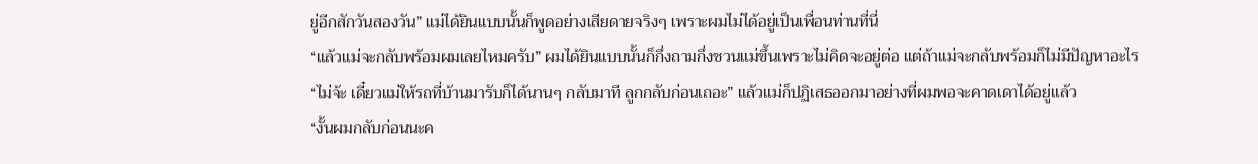ยู่อีกสักวันสองวัน” แม่ได้ยินแบบนั้นก็พูดอย่างเสียดายจริงๆ เพราะผมไม่ได้อยู่เป็นเพื่อนท่านที่นี่
“แล้วแม่จะกลับพร้อมผมเลยไหมครับ” ผมได้ยินแบบนั้นก็กึ่งถามกึ่งชวนแม่ขึ้นเพราะไม่คิดจะอยู่ต่อ แต่ถ้าแม่จะกลับพร้อมก็ไม่มีปัญหาอะไร
“ไม่จ้ะ เดี๋ยวแม่ให้รถที่บ้านมารับก็ได้นานๆ กลับมาที ลูกกลับก่อนเถอะ” แล้วแม่ก็ปฏิเสธออกมาอย่างที่ผมพอจะคาดเดาได้อยู่แล้ว
“งั้นผมกลับก่อนนะค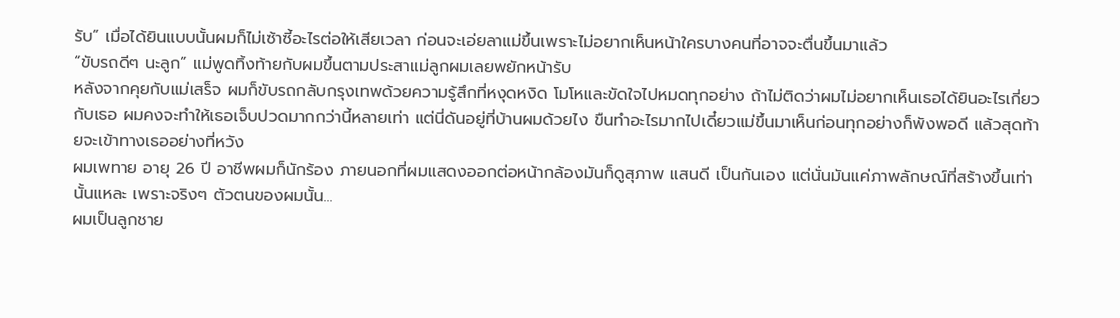รับ” เมื่อได้ยินแบบนั้นผมก็ไม่เซ้าซี้อะไรต่อให้เสียเวลา ก่อนจะเอ่ยลาแม่ขึ้นเพราะไม่อยากเห็นหน้าใครบางคนที่อาจจะตื่นขึ้นมาแล้ว
“ขับรถดีๆ นะลูก” แม่พูดทิ้งท้ายกับผมขึ้นตามประสาแม่ลูกผมเลยพยักหน้ารับ
หลังจากคุยกับแม่เสร็จ ผมก็ขับรถกลับกรุงเทพด้วยความรู้สึกที่หงุดหงิด โมโหและขัดใจไปหมดทุกอย่าง ถ้าไม่ติดว่าผมไม่อยากเห็นเธอได้ยินอะไรเกี่ยวกับเธอ ผมคงจะทำให้เธอเจ็บปวดมากกว่านี้หลายเท่า แต่นี่ดันอยู่ที่บ้านผมด้วยไง ขืนทำอะไรมากไปเดี๋ยวแม่ขึ้นมาเห็นก่อนทุกอย่างก็พังพอดี แล้วสุดท้ายจะเข้าทางเธออย่างที่หวัง
ผมเพทาย อายุ 26 ปี อาชีพผมก็นักร้อง ภายนอกที่ผมแสดงออกต่อหน้ากล้องมันก็ดูสุภาพ แสนดี เป็นกันเอง แต่นั่นมันแค่ภาพลักษณ์ที่สร้างขึ้นเท่านั้นแหละ เพราะจริงๆ ตัวตนของผมนั้น...
ผมเป็นลูกชาย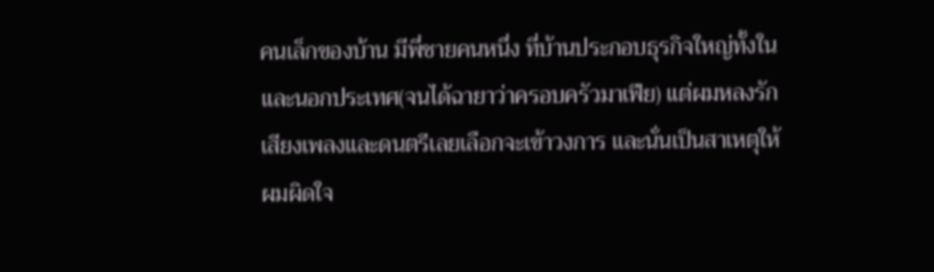คนเล็กของบ้าน มีพี่ชายคนหนึ่ง ที่บ้านประกอบธุรกิจใหญ่ทั้งในและนอกประเทศ(จนได้ฉายาว่าครอบครัวมาเฟีย) แต่ผมหลงรักเสียงเพลงและดนตรีเลยเลือกจะเข้าวงการ และนั่นเป็นสาเหตุให้ผมผิดใจ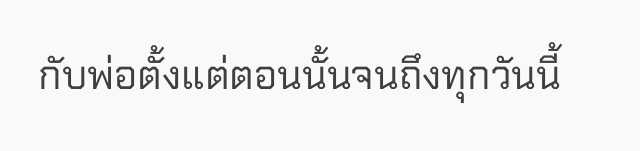กับพ่อตั้งแต่ตอนนั้นจนถึงทุกวันนี้